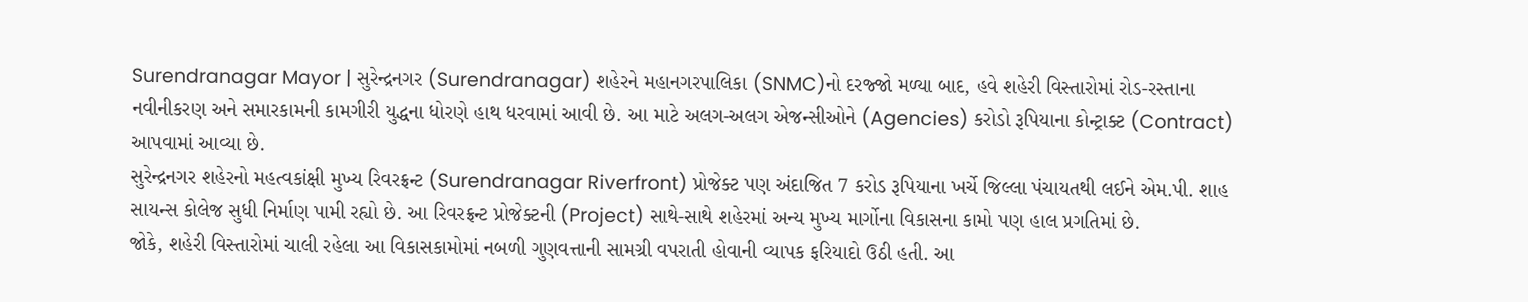Surendranagar Mayor | સુરેન્દ્રનગર (Surendranagar) શહેરને મહાનગરપાલિકા (SNMC)નો દરજ્જો મળ્યા બાદ, હવે શહેરી વિસ્તારોમાં રોડ-રસ્તાના નવીનીકરણ અને સમારકામની કામગીરી યુદ્ધના ધોરણે હાથ ધરવામાં આવી છે. આ માટે અલગ-અલગ એજન્સીઓને (Agencies) કરોડો રૂપિયાના કોન્ટ્રાક્ટ (Contract) આપવામાં આવ્યા છે.
સુરેન્દ્રનગર શહેરનો મહત્વકાંક્ષી મુખ્ય રિવરફ્રન્ટ (Surendranagar Riverfront) પ્રોજેક્ટ પણ અંદાજિત 7 કરોડ રૂપિયાના ખર્ચે જિલ્લા પંચાયતથી લઈને એમ.પી. શાહ સાયન્સ કોલેજ સુધી નિર્માણ પામી રહ્યો છે. આ રિવરફ્રન્ટ પ્રોજેક્ટની (Project) સાથે-સાથે શહેરમાં અન્ય મુખ્ય માર્ગોના વિકાસના કામો પણ હાલ પ્રગતિમાં છે.
જોકે, શહેરી વિસ્તારોમાં ચાલી રહેલા આ વિકાસકામોમાં નબળી ગુણવત્તાની સામગ્રી વપરાતી હોવાની વ્યાપક ફરિયાદો ઉઠી હતી. આ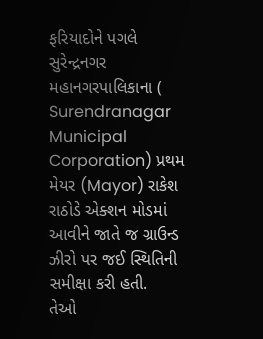ફરિયાદોને પગલે સુરેન્દ્રનગર મહાનગરપાલિકાના ( Surendranagar Municipal Corporation) પ્રથમ મેયર (Mayor) રાકેશ રાઠોડે એક્શન મોડમાં આવીને જાતે જ ગ્રાઉન્ડ ઝીરો પર જઈ સ્થિતિની સમીક્ષા કરી હતી.
તેઓ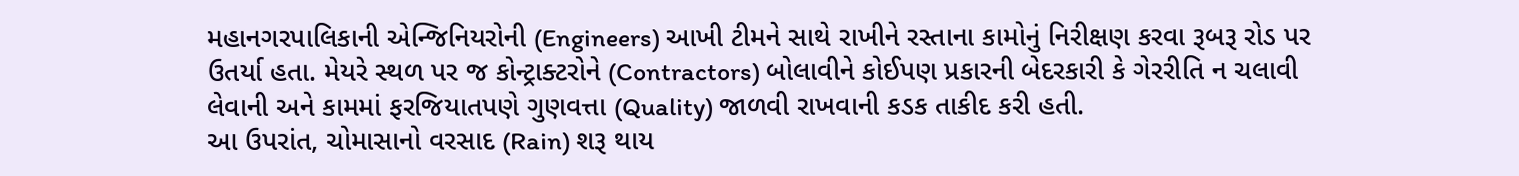મહાનગરપાલિકાની એન્જિનિયરોની (Engineers) આખી ટીમને સાથે રાખીને રસ્તાના કામોનું નિરીક્ષણ કરવા રૂબરૂ રોડ પર ઉતર્યા હતા. મેયરે સ્થળ પર જ કોન્ટ્રાક્ટરોને (Contractors) બોલાવીને કોઈપણ પ્રકારની બેદરકારી કે ગેરરીતિ ન ચલાવી લેવાની અને કામમાં ફરજિયાતપણે ગુણવત્તા (Quality) જાળવી રાખવાની કડક તાકીદ કરી હતી.
આ ઉપરાંત, ચોમાસાનો વરસાદ (Rain) શરૂ થાય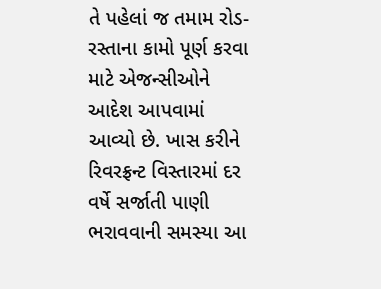તે પહેલાં જ તમામ રોડ-રસ્તાના કામો પૂર્ણ કરવા માટે એજન્સીઓને આદેશ આપવામાં આવ્યો છે. ખાસ કરીને રિવરફ્રન્ટ વિસ્તારમાં દર વર્ષે સર્જાતી પાણી ભરાવવાની સમસ્યા આ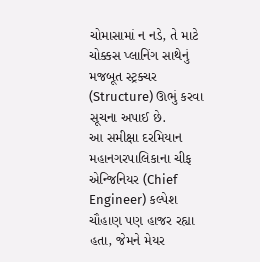ચોમાસામાં ન નડે, તે માટે ચોક્કસ પ્લાનિંગ સાથેનું મજબૂત સ્ટ્રક્ચર (Structure) ઊભું કરવા સૂચના અપાઈ છે.
આ સમીક્ષા દરમિયાન મહાનગરપાલિકાના ચીફ એન્જિનિયર (Chief Engineer) કલ્પેશ ચૌહાણ પણ હાજર રહ્યા હતા, જેમને મેયર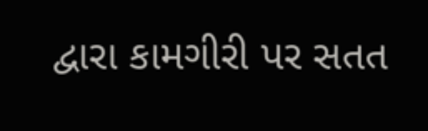દ્વારા કામગીરી પર સતત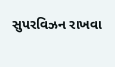સુપરવિઝન રાખવા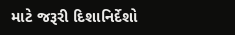માટે જરૂરી દિશાનિર્દેશો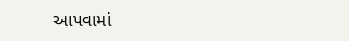આપવામાં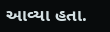આવ્યા હતા.